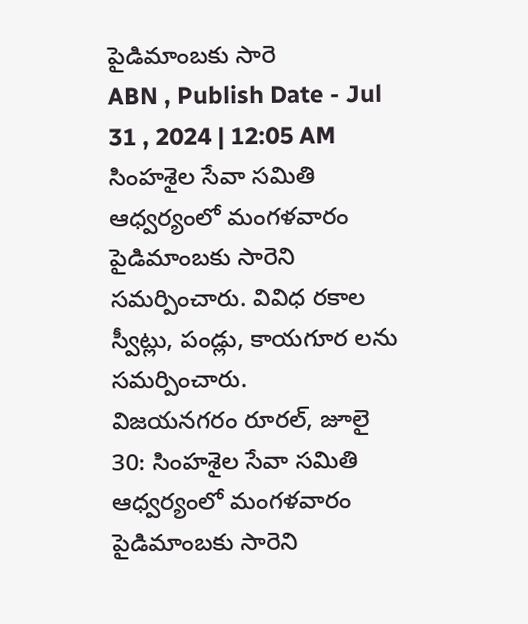పైడిమాంబకు సారె
ABN , Publish Date - Jul 31 , 2024 | 12:05 AM
సింహశైల సేవా సమితి ఆధ్వర్యంలో మంగళవారం పైడిమాంబకు సారెని సమర్పించారు. వివిధ రకాల స్వీట్లు, పండ్లు, కాయగూర లను సమర్పించారు.
విజయనగరం రూరల్, జూలై 30: సింహశైల సేవా సమితి ఆధ్వర్యంలో మంగళవారం పైడిమాంబకు సారెని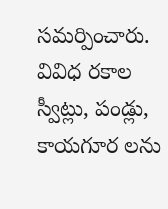సమర్పించారు. వివిధ రకాల స్వీట్లు, పండ్లు, కాయగూర లను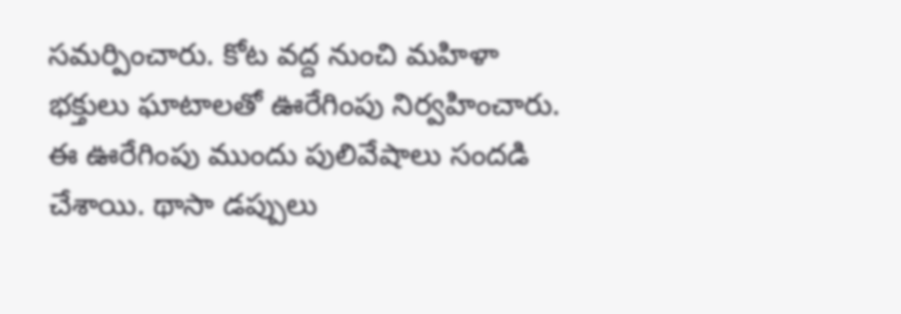సమర్పించారు. కోట వద్ద నుంచి మహిళా భక్తులు ఘాటాలతో ఊరేగింపు నిర్వహించారు. ఈ ఊరేగింపు ముందు పులివేషాలు సందడి చేశాయి. థాసా డప్పులు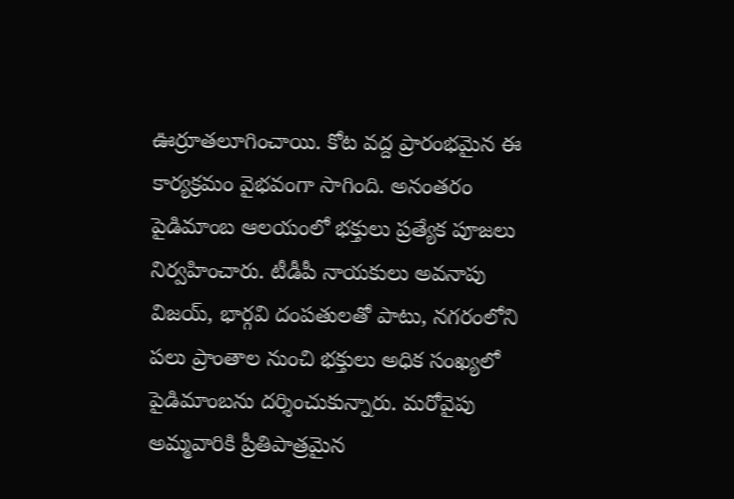ఊర్రూతలూగించాయి. కోట వద్ద ప్రారంభమైన ఈ కార్యక్రమం వైభవంగా సాగింది. అనంతరం పైడిమాంబ ఆలయంలో భక్తులు ప్రత్యేక పూజలు నిర్వహించారు. టీడీపీ నాయకులు అవనాపు విజయ్, భార్గవి దంపతులతో పాటు, నగరంలోని పలు ప్రాంతాల నుంచి భక్తులు అధిక సంఖ్యలో పైడిమాంబను దర్శించుకున్నారు. మరోవైపు అమ్మవారికి ప్రీతిపాత్రమైన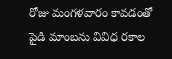రోజు మంగళవారం కావడంతో పైడి మాంబను వివిధ రకాల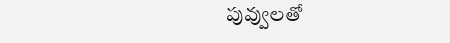పువ్వులతో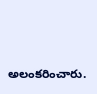అలంకరించారు.